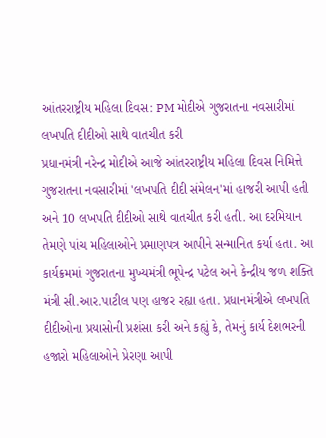આંતરરાષ્ટ્રીય મહિલા દિવસ: PM મોદીએ ગુજરાતના નવસારીમાં લખપતિ દીદીઓ સાથે વાતચીત કરી
પ્રધાનમંત્રી નરેન્દ્ર મોદીએ આજે આંતરરાષ્ટ્રીય મહિલા દિવસ નિમિત્તે ગુજરાતના નવસારીમાં 'લખપતિ દીદી સંમેલન'માં હાજરી આપી હતી અને 10 લખપતિ દીદીઓ સાથે વાતચીત કરી હતી. આ દરમિયાન તેમણે પાંચ મહિલાઓને પ્રમાણપત્ર આપીને સન્માનિત કર્યા હતા. આ કાર્યક્રમમાં ગુજરાતના મુખ્યમંત્રી ભૂપેન્દ્ર પટેલ અને કેન્દ્રીય જળ શક્તિ મંત્રી સી.આર.પાટીલ પણ હાજર રહ્યા હતા. પ્રધાનમંત્રીએ લખપતિ દીદીઓના પ્રયાસોની પ્રશંસા કરી અને કહ્યું કે, તેમનું કાર્ય દેશભરની હજારો મહિલાઓને પ્રેરણા આપી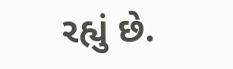રહ્યું છે.